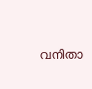വനിതാ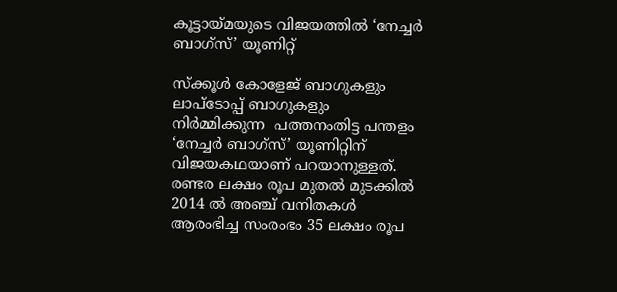കൂട്ടായ്മയുടെ വിജയത്തിൽ ‘നേച്ചർ ബാഗ്സ്’ യൂണിറ്റ്

സ്ക്കൂൾ കോളേജ് ബാഗുകളും ലാപ്ടോപ്പ് ബാഗുകളും നിര്‍മ്മിക്കുന്ന  പത്തനംതിട്ട പന്തളം ‘നേച്ചര്‍ ബാഗ്സ്’ യൂണിറ്റിന് വിജയകഥയാണ് പറയാനുള്ളത്. രണ്ടര ലക്ഷം രൂപ മുതല്‍ മുടക്കില്‍ 2014 ല്‍ അഞ്ച് വനിതകള്‍ ആരംഭിച്ച സംരംഭം 35 ലക്ഷം രൂപ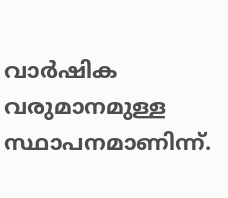വാര്‍ഷിക വരുമാനമുള്ള സ്ഥാപനമാണിന്ന്.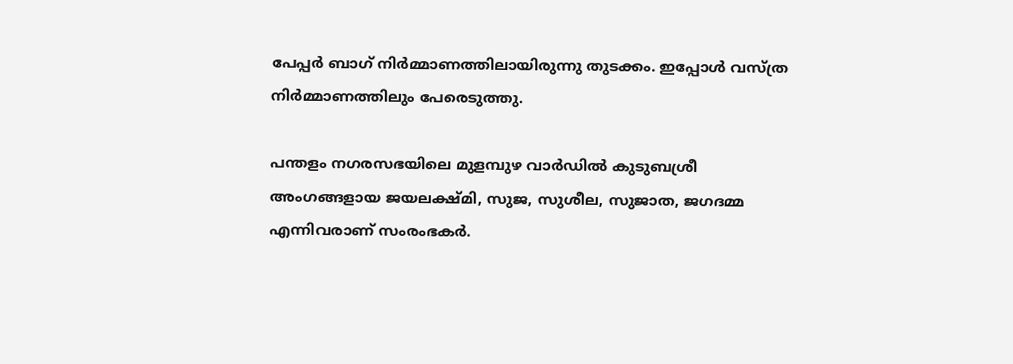പേപ്പർ ബാഗ് നിർമ്മാണത്തിലായിരുന്നു തുടക്കം. ഇപ്പോൾ വസ്ത്ര നിർമ്മാണത്തിലും പേരെടുത്തു.

പന്തളം നഗരസഭയിലെ മുളമ്പുഴ വാര്‍ഡില്‍ കുടുബശ്രീ അംഗങ്ങളായ ജയലക്ഷ്മി, സുജ, സുശീല, സുജാത, ജഗദമ്മ എന്നിവരാണ് സംരംഭകര്‍.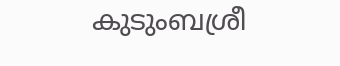കുടുംബശ്രീ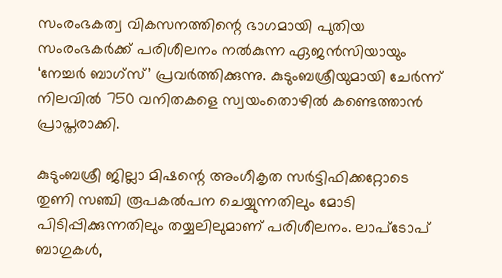സംരംഭകത്വ വികസനത്തിന്റെ ഭാഗമായി പുതിയ സംരംഭകര്‍ക്ക് പരിശീലനം നല്‍കുന്ന ഏജന്‍സിയായും ‘നേച്ചര്‍ ബാഗ്‌സ്’ പ്രവര്‍ത്തിക്കുന്നു. കുടുംബശ്രീയുമായി ചേര്‍ന്ന് നിലവില്‍ 750 വനിതകളെ സ്വയംതൊഴില്‍ കണ്ടെത്താന്‍ പ്രാപ്തരാക്കി.

കുടുംബശ്രീ ജില്ലാ മിഷന്റെ അംഗീകൃത സര്‍ട്ടിഫിക്കറ്റോടെ തുണി സഞ്ചി രൂപകല്‍പന ചെയ്യുന്നതിലും മോടി പിടിപ്പിക്കുന്നതിലും തയ്യലിലുമാണ് പരിശീലനം. ലാപ്ടോപ് ബാഗുകള്‍,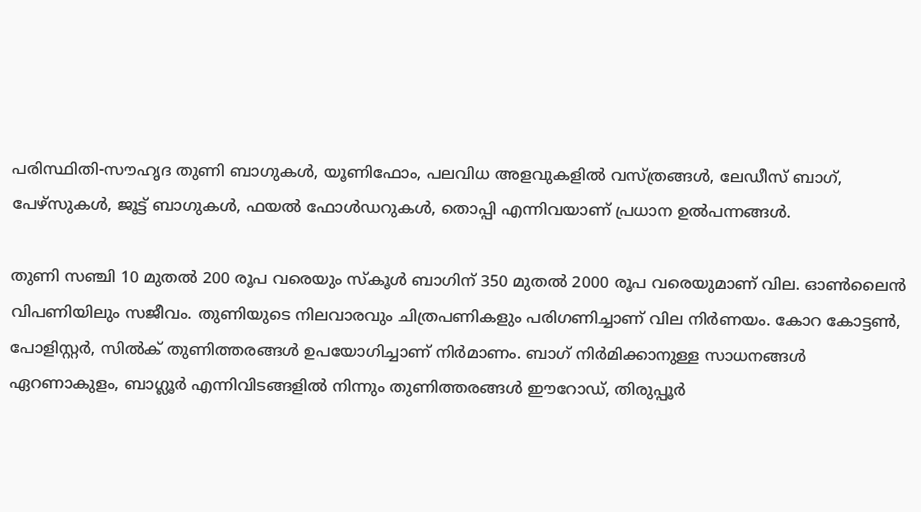പരിസ്ഥിതി-സൗഹൃദ തുണി ബാഗുകള്‍, യൂണിഫോം, പലവിധ അളവുകളില്‍ വസ്ത്രങ്ങള്‍, ലേഡീസ് ബാഗ്, പേഴ്സുകള്‍, ജൂട്ട് ബാഗുകള്‍, ഫയല്‍ ഫോള്‍ഡറുകള്‍, തൊപ്പി എന്നിവയാണ് പ്രധാന ഉല്‍പന്നങ്ങള്‍.

തുണി സഞ്ചി 10 മുതല്‍ 200 രൂപ വരെയും സ്‌കൂള്‍ ബാഗിന് 350 മുതല്‍ 2000 രൂപ വരെയുമാണ് വില. ഓണ്‍ലൈന്‍ വിപണിയിലും സജീവം. തുണിയുടെ നിലവാരവും ചിത്രപണികളും പരിഗണിച്ചാണ് വില നിര്‍ണയം. കോറ കോട്ടണ്‍, പോളിസ്റ്റര്‍, സില്‍ക് തുണിത്തരങ്ങള്‍ ഉപയോഗിച്ചാണ് നിര്‍മാണം. ബാഗ് നിര്‍മിക്കാനുള്ള സാധനങ്ങൾ ഏറണാകുളം, ബാഗ്ലൂര്‍ എന്നിവിടങ്ങളില്‍ നിന്നും തുണിത്തരങ്ങള്‍ ഈറോഡ്, തിരുപ്പൂര്‍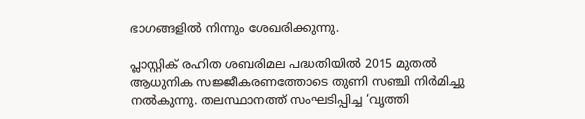ഭാഗങ്ങളില്‍ നിന്നും ശേഖരിക്കുന്നു.

പ്ലാസ്റ്റിക് രഹിത ശബരിമല പദ്ധതിയില്‍ 2015 മുതല്‍ ആധുനിക സജ്ജീകരണത്തോടെ തുണി സഞ്ചി നിര്‍മിച്ചു നല്‍കുന്നു. തലസ്ഥാനത്ത് സംഘടിപ്പിച്ച ‘വൃത്തി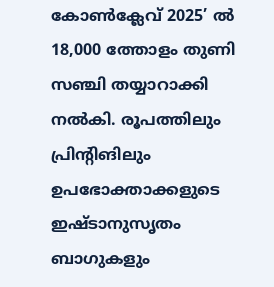കോണ്‍ക്ലേവ് 2025’ ല്‍ 18,000 ത്തോളം തുണി സഞ്ചി തയ്യാറാക്കി നല്‍കി. രൂപത്തിലും പ്രിന്റിങിലും ഉപഭോക്താക്കളുടെ ഇഷ്ടാനുസൃതം ബാഗുകളും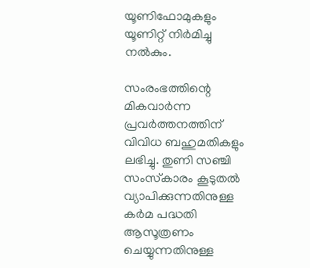യൂണിഫോമുകളും യൂണിറ്റ് നിര്‍മിച്ചു നല്‍കും.

സംരംഭത്തിന്റെ മികവാര്‍ന്ന പ്രവര്‍ത്തനത്തിന് വിവിധ ബഹുമതികളും ലഭിച്ചു. തുണി സഞ്ചി സംസ്‌കാരം കൂടുതല്‍ വ്യാപിക്കുന്നതിനുള്ള കര്‍മ പദ്ധതി ആസൂത്രണം ചെയ്യുന്നതിനുള്ള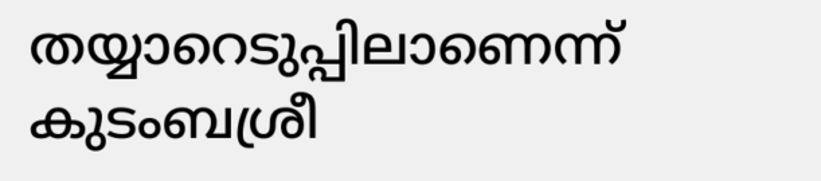തയ്യാറെടുപ്പിലാണെന്ന് കുടംബശ്രീ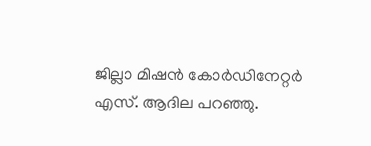ജില്ലാ മിഷന്‍ കോര്‍ഡിനേറ്റര്‍ എസ്. ആദില പറഞ്ഞു.